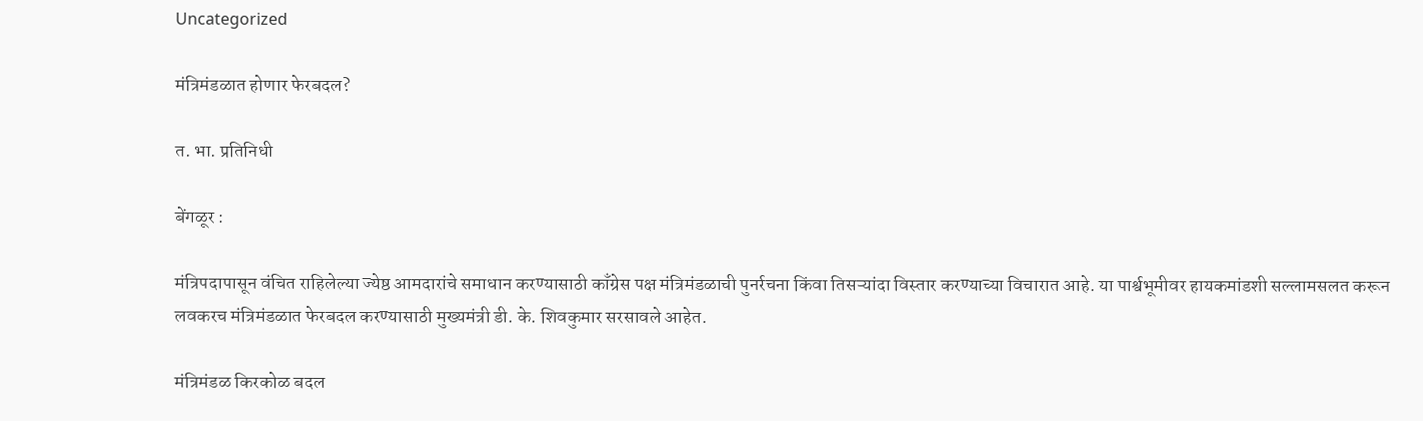Uncategorized

मंत्रिमंडळात होणार फेरबदल?

त. भा. प्रतिनिधी

बेंगळूर :

मंत्रिपदापासून वंचित राहिलेल्या ज्येष्ठ आमदारांचे समाधान करण्यासाठी काँग्रेस पक्ष मंत्रिमंडळाची पुनर्रचना किंवा तिसऱ्यांदा विस्तार करण्याच्या विचारात आहे. या पार्श्वभूमीवर हायकमांडशी सल्लामसलत करून लवकरच मंत्रिमंडळात फेरबदल करण्यासाठी मुख्यमंत्री डी. के. शिवकुमार सरसावले आहेत.

मंत्रिमंडळ किरकोळ बदल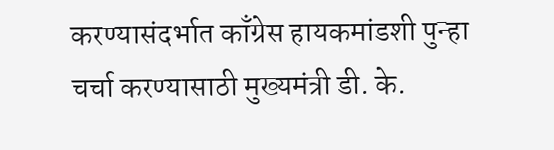करण्यासंदर्भात काँग्रेस हायकमांडशी पुन्हा चर्चा करण्यासाठी मुख्यमंत्री डी. के.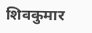शिवकुमार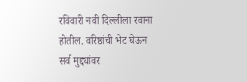रविवारी नवी दिल्लीला रवाना होतील. वरिष्ठांची भेट घेऊन सर्व मुद्द्यांवर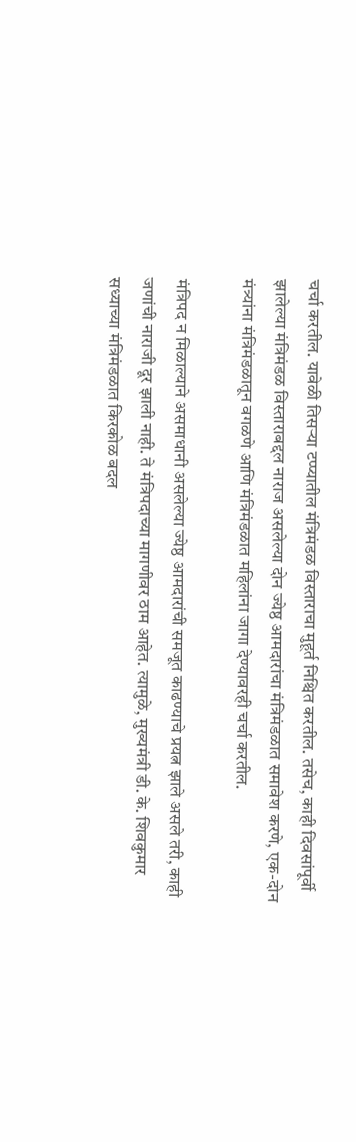चर्चा करतील. यावेळी तिसऱ्या टप्प्यातील मंत्रिमंडळ विस्ताराचा मुहूर्त निश्चित करतील. तसेच, काही दिवसांपूर्वी झालेल्या मंत्रिमंडळ विस्ताराबद्दल नाराज असलेल्या दोन ज्येष्ठ आमदारांचा मंत्रिमंडळात समावेश करणे, एक-दोन मंत्र्यांना मंत्रिमंडळातून वगळणे आणि मंत्रिमंडळात महिलांना जागा देण्यावरही चर्चा करतील.

मंत्रिपद न मिळाल्याने असमाधानी असलेल्या ज्येष्ठ आमदारांची समजूत काढण्याचे प्रयत्न झाले असले तरी, काही जणांची नाराजी दूर झाली नाही. ते मंत्रिपदाच्या मागणीवर ठाम आहेत. त्यामुळे, मुख्यमंत्री डी. के. शिवकुमार सध्याच्या मंत्रिमंडळात किरकोळ बदल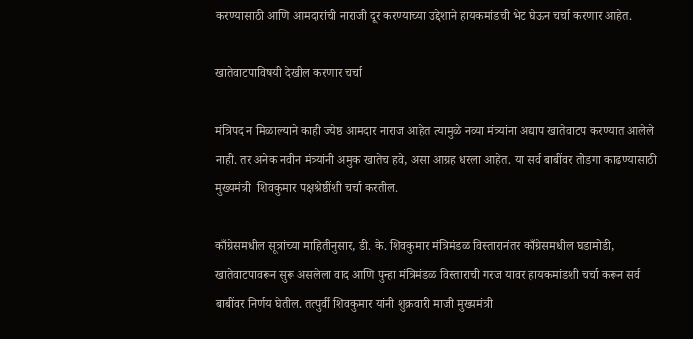करण्यासाठी आणि आमदारांची नाराजी दूर करण्याच्या उद्देशाने हायकमांडची भेट घेऊन चर्चा करणार आहेत.

खातेवाटपाविषयी देखील करणार चर्चा

मंत्रिपद न मिळाल्याने काही ज्येष्ठ आमदार नाराज आहेत त्यामुळे नव्या मंत्र्यांना अद्याप खातेवाटप करण्यात आलेले नाही. तर अनेक नवीन मंत्र्यांनी अमुक खातेच हवे, असा आग्रह धरला आहेत. या सर्व बाबींवर तोडगा काढण्यासाठी मुख्यमंत्री  शिवकुमार पक्षश्रेष्ठींशी चर्चा करतील.

काँग्रेसमधील सूत्रांच्या माहितीनुसार, डी. के. शिवकुमार मंत्रिमंडळ विस्तारानंतर काँग्रेसमधील घडामोडी, खातेवाटपावरून सुरू असलेला वाद आणि पुन्हा मंत्रिमंडळ विस्ताराची गरज यावर हायकमांडशी चर्चा करून सर्व बाबींवर निर्णय घेतील. तत्पुर्वी शिवकुमार यांनी शुक्रवारी माजी मुख्यमंत्री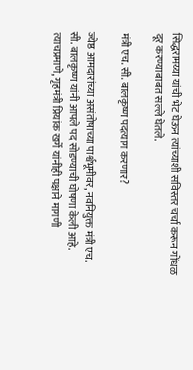सिद्धरामय्या यांची भेट घेऊन त्यांच्याशी सविस्तर चर्चा करून गोंधळ दूर करण्याबाबत सल्ले घेतले.

मंत्री एच. सी. बालकृष्ण पदत्याग करणार?

ज्येष्ठ आमदारांच्या असंतोषाच्या पार्श्वभूमीवर, नवनियुक्त मंत्री एच. सी. बालकृष्ण यांनी आपले पद सोडण्याची घोषणा केली आहे. त्याचप्रमाणे, गृहमंत्री प्रियांक खर्गे यांनीही पक्षाने मागणी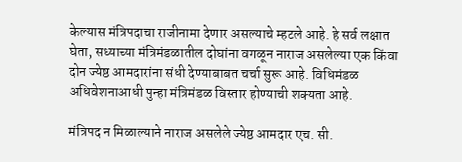केल्यास मंत्रिपदाचा राजीनामा देणार असल्याचे म्हटले आहे. हे सर्व लक्षात घेता, सध्याच्या मंत्रिमंडळातील दोघांना वगळून नाराज असलेल्या एक किंवा दोन ज्येष्ठ आमदारांना संधी देण्याबाबत चर्चा सुरू आहे. विधिमंडळ अधिवेशनाआधी पुन्हा मंत्रिमंडळ विस्तार होण्याची शक्यता आहे.

मंत्रिपद न मिळाल्याने नाराज असलेले ज्येष्ठ आमदार एच. सी.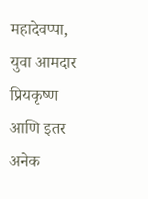महादेवप्पा, युवा आमदार प्रियकृष्ण आणि इतर अनेक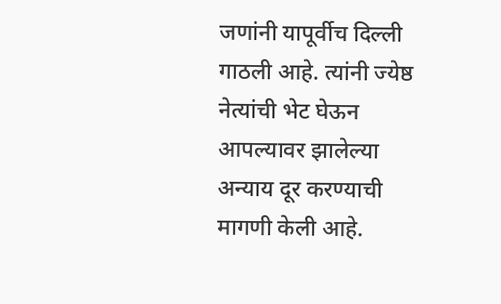जणांनी यापूर्वीच दिल्ली गाठली आहे. त्यांनी ज्येष्ठ नेत्यांची भेट घेऊन आपल्यावर झालेल्या अन्याय दूर करण्याची मागणी केली आहे.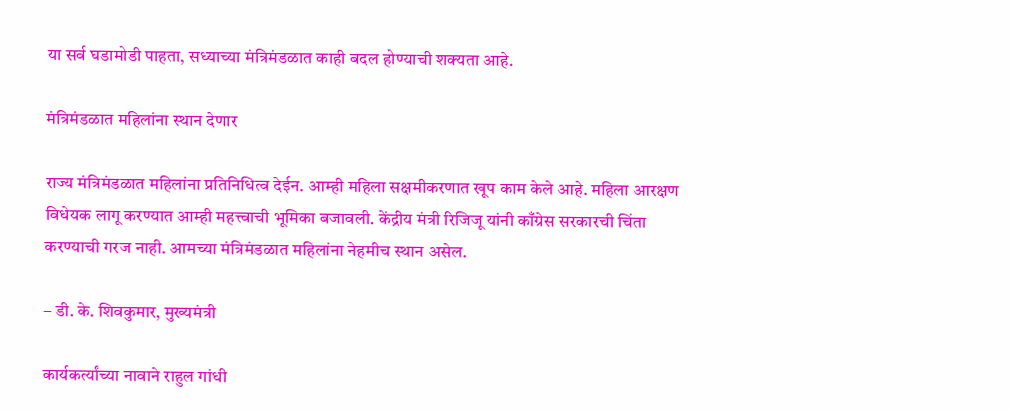या सर्व घडामोडी पाहता, सध्याच्या मंत्रिमंडळात काही बदल होण्याची शक्यता आहे.

मंत्रिमंडळात महिलांना स्थान देणार

राज्य मंत्रिमंडळात महिलांना प्रतिनिधित्व देईन. आम्ही महिला सक्षमीकरणात खूप काम केले आहे. महिला आरक्षण विधेयक लागू करण्यात आम्ही महत्त्वाची भूमिका बजावली. केंद्रीय मंत्री रिजिजू यांनी काँग्रेस सरकारची चिंता करण्याची गरज नाही. आमच्या मंत्रिमंडळात महिलांना नेहमीच स्थान असेल.

– डी. के. शिवकुमार, मुख्यमंत्री

कार्यकर्त्यांच्या नावाने राहुल गांधी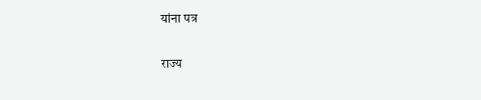यांना पत्र

राज्य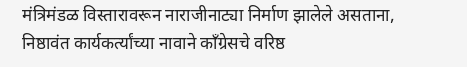मंत्रिमंडळ विस्तारावरून नाराजीनाट्या निर्माण झालेले असताना, निष्ठावंत कार्यकर्त्यांच्या नावाने काँग्रेसचे वरिष्ठ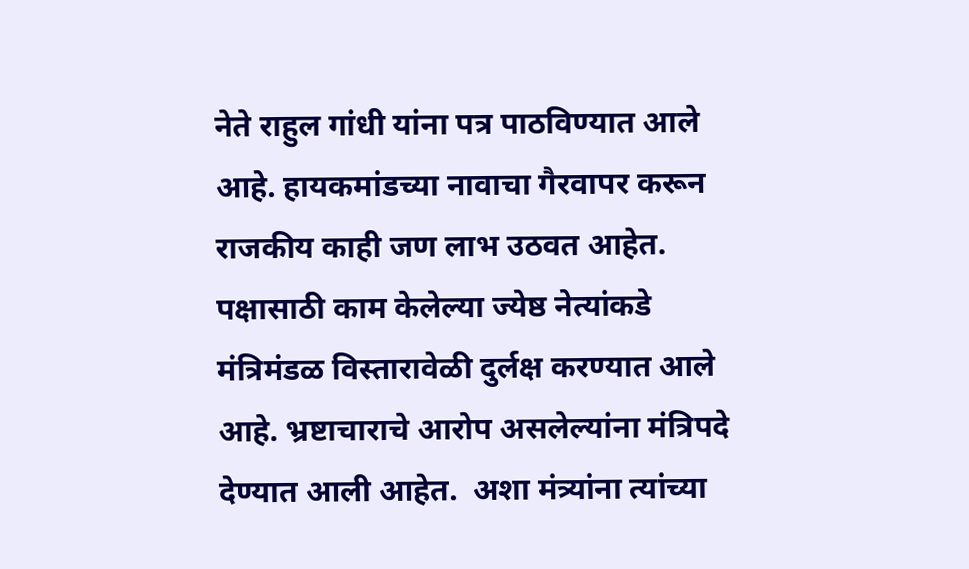नेते राहुल गांधी यांना पत्र पाठविण्यात आले आहे. हायकमांडच्या नावाचा गैरवापर करून राजकीय काही जण लाभ उठवत आहेत. पक्षासाठी काम केलेल्या ज्येष्ठ नेत्यांकडे मंत्रिमंडळ विस्तारावेळी दुर्लक्ष करण्यात आले आहे. भ्रष्टाचाराचे आरोप असलेल्यांना मंत्रिपदे देण्यात आली आहेत.  अशा मंत्र्यांना त्यांच्या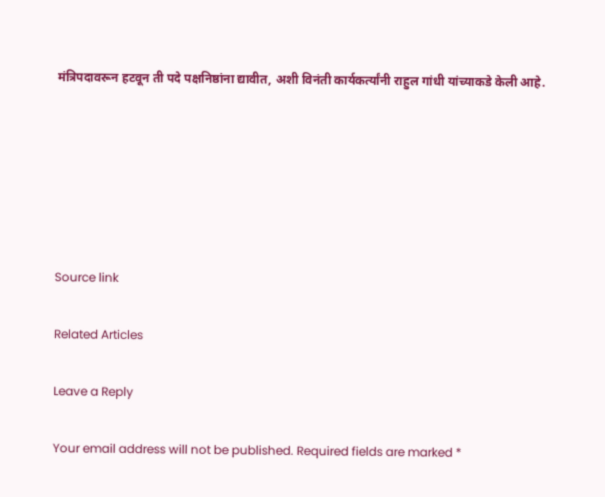मंत्रिपदावरून हटवून ती पदे पक्षनिष्ठांना द्यावीत, अशी विनंती कार्यकर्त्यांनी राहुल गांधी यांच्याकडे केली आहे.






Source link

Related Articles

Leave a Reply

Your email address will not be published. Required fields are marked *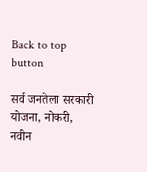Back to top button

सर्व जनतेला सरकारी योजना, नोकरी, नवीन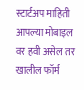स्टार्टअप माहिती आपल्या मोबाइल वर हवी असेल तर खालील फॉर्म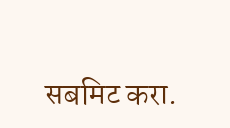सबमिट करा.